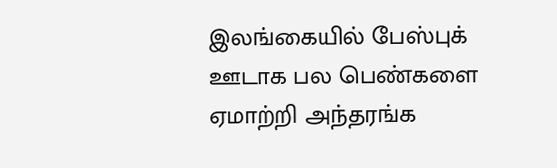இலங்கையில் பேஸ்புக் ஊடாக பல பெண்களை ஏமாற்றி அந்தரங்க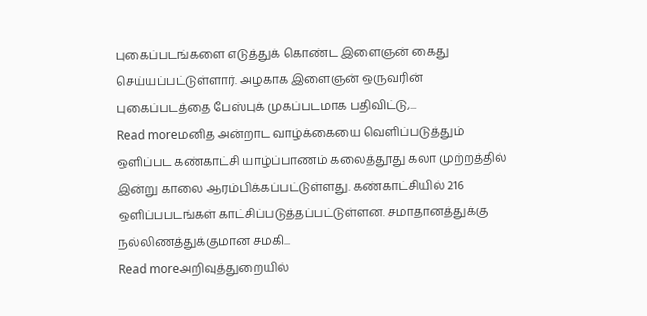புகைப்படங்களை எடுத்துக் கொண்ட இளைஞன் கைது செய்யப்பட்டுள்ளார். அழகாக இளைஞன் ஒருவரின் புகைப்படத்தை பேஸ்புக் முகப்படமாக பதிவிட்டு,...
Read moreமனித அன்றாட வாழ்க்கையை வெளிப்படுத்தும் ஒளிப்பட கண்காட்சி யாழ்ப்பாணம் கலைத்தூது கலா முற்றத்தில் இன்று காலை ஆரம்பிக்கப்பட்டுள்ளது. கண்காட்சியில் 216 ஒளிப்பபடங்கள் காட்சிப்படுத்தப்பட்டுள்ளன. சமாதானத்துக்கு நல்லிணத்துக்குமான சமகி...
Read moreஅறிவுத்துறையில்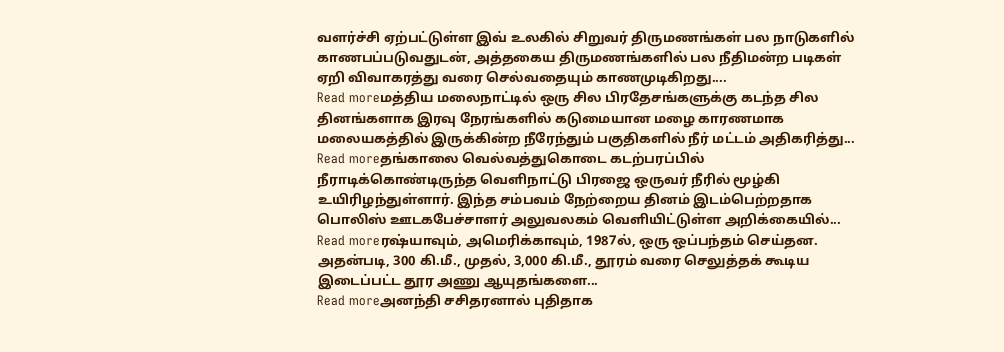வளர்ச்சி ஏற்பட்டுள்ள இவ் உலகில் சிறுவர் திருமணங்கள் பல நாடுகளில் காணபப்படுவதுடன், அத்தகைய திருமணங்களில் பல நீதிமன்ற படிகள் ஏறி விவாகரத்து வரை செல்வதையும் காணமுடிகிறது....
Read moreமத்திய மலைநாட்டில் ஒரு சில பிரதேசங்களுக்கு கடந்த சில தினங்களாக இரவு நேரங்களில் கடுமையான மழை காரணமாக மலையகத்தில் இருக்கின்ற நீரேந்தும் பகுதிகளில் நீர் மட்டம் அதிகரித்து...
Read moreதங்காலை வெல்வத்துகொடை கடற்பரப்பில் நீராடிக்கொண்டிருந்த வௌிநாட்டு பிரஜை ஒருவர் நீரில் மூழ்கி உயிரிழந்துள்ளார். இந்த சம்பவம் நேற்றைய தினம் இடம்பெற்றதாக பொலிஸ் ஊடகபேச்சாளர் அலுவலகம் வௌியிட்டுள்ள அறிக்கையில்...
Read moreரஷ்யாவும், அமெரிக்காவும், 1987ல், ஒரு ஒப்பந்தம் செய்தன. அதன்படி, 300 கி.மீ., முதல், 3,000 கி.மீ., தூரம் வரை செலுத்தக் கூடிய இடைப்பட்ட தூர அணு ஆயுதங்களை...
Read moreஅனந்தி சசிதரனால் புதிதாக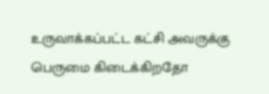உருவாக்கப்பட்ட கட்சி அவருக்கு பெருமை கிடைக்கிறதோ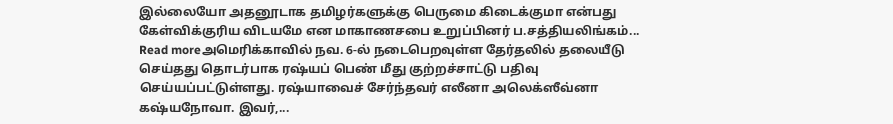இல்லையோ அதனூடாக தமிழர்களுக்கு பெருமை கிடைக்குமா என்பது கேள்விக்குரிய விடயமே என மாகாணசபை உறுப்பினர் ப.சத்தியலிங்கம்...
Read moreஅமெரிக்காவில் நவ. 6-ல் நடைபெறவுள்ள தேர்தலில் தலையீடு செய்தது தொடர்பாக ரஷ்யப் பெண் மீது குற்றச்சாட்டு பதிவு செய்யப்பட்டுள்ளது. ரஷ்யாவைச் சேர்ந்தவர் எலீனா அலெக்ஸீவ்னா கஷ்யநோவா. இவர்,...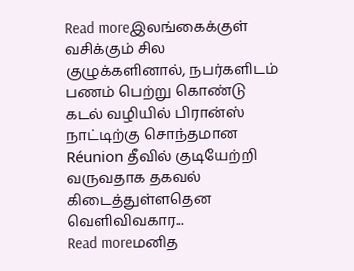Read moreஇலங்கைக்குள் வசிக்கும் சில குழுக்களினால், நபர்களிடம் பணம் பெற்று கொண்டு கடல் வழியில் பிரான்ஸ் நாட்டிற்கு சொந்தமான Réunion தீவில் குடியேற்றி வருவதாக தகவல் கிடைத்துள்ளதென வெளிவிவகார...
Read moreமனித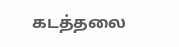கடத்தலை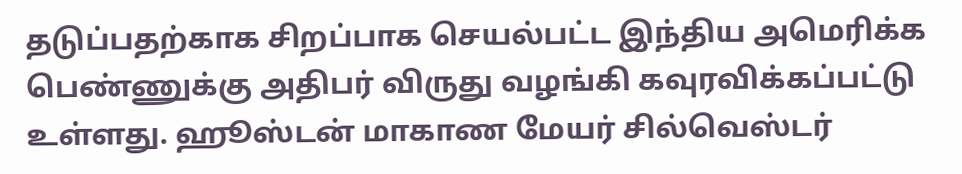தடுப்பதற்காக சிறப்பாக செயல்பட்ட இந்திய அமெரிக்க பெண்ணுக்கு அதிபர் விருது வழங்கி கவுரவிக்கப்பட்டு உள்ளது. ஹூஸ்டன் மாகாண மேயர் சில்வெஸ்டர்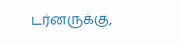டர்னருக்கு,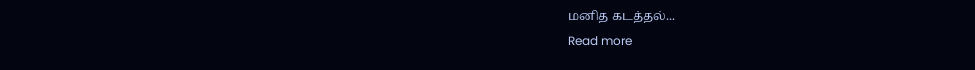மனித கடத்தல்...
Read more